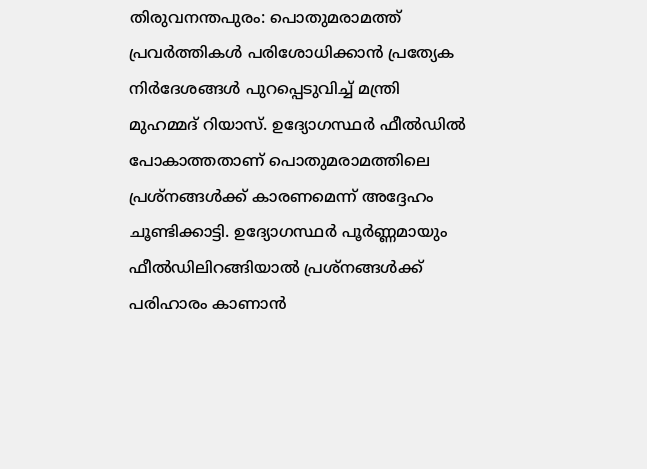തിരുവനന്തപുരം: പൊതുമരാമത്ത് പ്രവർത്തികൾ പരിശോധിക്കാൻ പ്രത്യേക നിർദേശങ്ങൾ പുറപ്പെടുവിച്ച് മന്ത്രി മുഹമ്മദ് റിയാസ്. ഉദ്യോഗസ്ഥർ ഫീൽഡിൽ പോകാത്തതാണ് പൊതുമരാമത്തിലെ പ്രശ്നങ്ങൾക്ക് കാരണമെന്ന് അദ്ദേഹം ചൂണ്ടിക്കാട്ടി. ഉദ്യോഗസ്ഥർ പൂർണ്ണമായും ഫീൽഡിലിറങ്ങിയാൽ പ്രശ്നങ്ങൾക്ക് പരിഹാരം കാണാൻ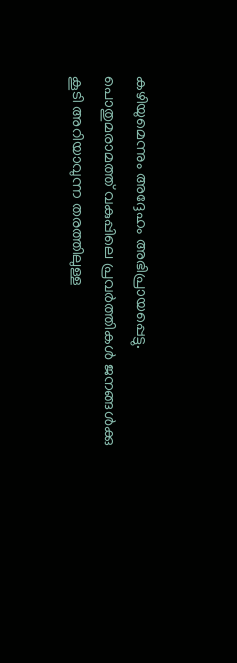കഴിയുമെന്നും അദ്ദേഹം അഭിപ്രായപ്പെട്ടു.
പൊതുമരാമത്ത് വകുപ്പിലെ പ്രവർത്തികൾ ജനങ്ങൾക്കു കൂടി അറിയാവുന്ന തരത്തിലുള്ള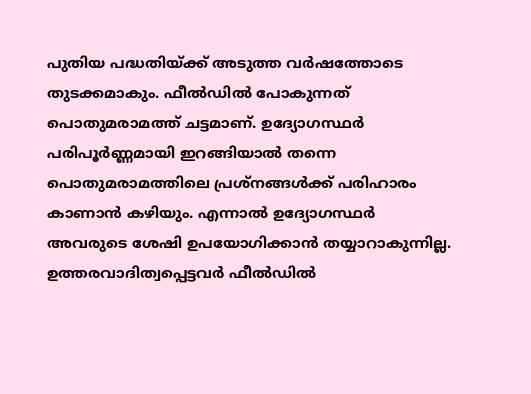പുതിയ പദ്ധതിയ്ക്ക് അടുത്ത വർഷത്തോടെ തുടക്കമാകും. ഫീൽഡിൽ പോകുന്നത് പൊതുമരാമത്ത് ചട്ടമാണ്. ഉദ്യോഗസ്ഥർ പരിപൂർണ്ണമായി ഇറങ്ങിയാൽ തന്നെ പൊതുമരാമത്തിലെ പ്രശ്നങ്ങൾക്ക് പരിഹാരം കാണാൻ കഴിയും. എന്നാൽ ഉദ്യോഗസ്ഥർ അവരുടെ ശേഷി ഉപയോഗിക്കാൻ തയ്യാറാകുന്നില്ല. ഉത്തരവാദിത്വപ്പെട്ടവർ ഫീൽഡിൽ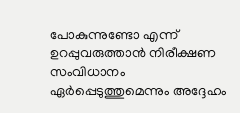പോകുന്നുണ്ടോ എന്ന് ഉറപ്പുവരുത്താൻ നിരീക്ഷണ സംവിധാനം ഏർപ്പെടുത്തുമെന്നും അദ്ദേഹം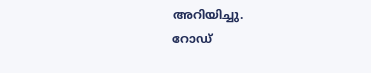അറിയിച്ചു.
റോഡ്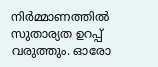നിർമ്മാണത്തിൽ സുതാര്യത ഉറപ്പ് വരുത്തും. ഓരോ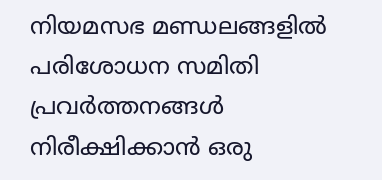നിയമസഭ മണ്ഡലങ്ങളിൽ പരിശോധന സമിതി പ്രവർത്തനങ്ങൾ നിരീക്ഷിക്കാൻ ഒരു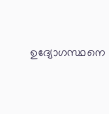ഉദ്യോഗസ്ഥനെ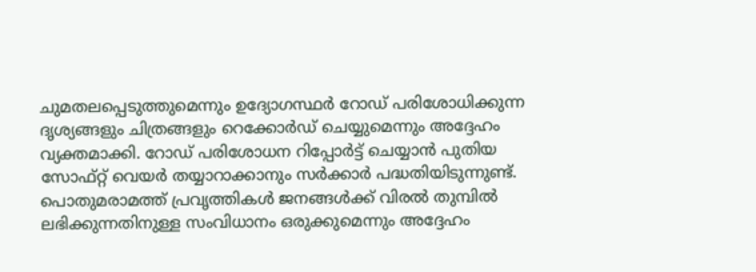ചുമതലപ്പെടുത്തുമെന്നും ഉദ്യോഗസ്ഥർ റോഡ് പരിശോധിക്കുന്ന ദൃശ്യങ്ങളും ചിത്രങ്ങളും റെക്കോർഡ് ചെയ്യുമെന്നും അദ്ദേഹം വ്യക്തമാക്കി. റോഡ് പരിശോധന റിപ്പോർട്ട് ചെയ്യാൻ പുതിയ സോഫ്റ്റ് വെയർ തയ്യാറാക്കാനും സർക്കാർ പദ്ധതിയിടുന്നുണ്ട്. പൊതുമരാമത്ത് പ്രവൃത്തികൾ ജനങ്ങൾക്ക് വിരൽ തുമ്പിൽ ലഭിക്കുന്നതിനുള്ള സംവിധാനം ഒരുക്കുമെന്നും അദ്ദേഹം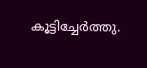കൂട്ടിച്ചേർത്തു.